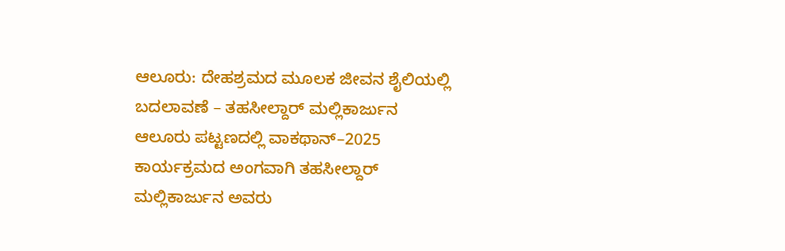ಆಲೂರು: ದೇಹಶ್ರಮದ ಮೂಲಕ ಜೀವನ ಶೈಲಿಯಲ್ಲಿ ಬದಲಾವಣೆ – ತಹಸೀಲ್ದಾರ್ ಮಲ್ಲಿಕಾರ್ಜುನ
ಆಲೂರು ಪಟ್ಟಣದಲ್ಲಿ ವಾಕಥಾನ್–2025 ಕಾರ್ಯಕ್ರಮದ ಅಂಗವಾಗಿ ತಹಸೀಲ್ದಾರ್ ಮಲ್ಲಿಕಾರ್ಜುನ ಅವರು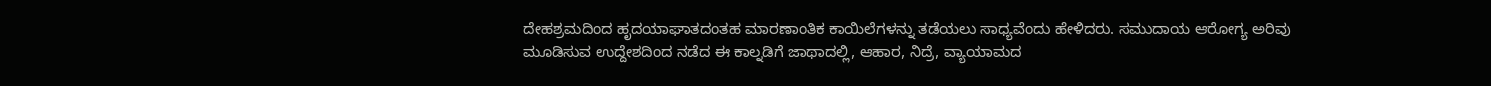ದೇಹಶ್ರಮದಿಂದ ಹೃದಯಾಘಾತದಂತಹ ಮಾರಣಾಂತಿಕ ಕಾಯಿಲೆಗಳನ್ನು ತಡೆಯಲು ಸಾಧ್ಯವೆಂದು ಹೇಳಿದರು. ಸಮುದಾಯ ಆರೋಗ್ಯ ಅರಿವು ಮೂಡಿಸುವ ಉದ್ದೇಶದಿಂದ ನಡೆದ ಈ ಕಾಲ್ನಡಿಗೆ ಜಾಥಾದಲ್ಲಿ, ಆಹಾರ, ನಿದ್ರೆ, ವ್ಯಾಯಾಮದ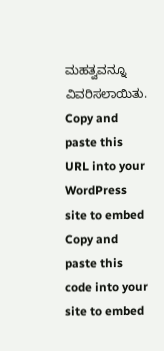ಮಹತ್ವವನ್ನೂ ವಿವರಿಸಲಾಯಿತು.
Copy and paste this URL into your WordPress site to embed
Copy and paste this code into your site to embed